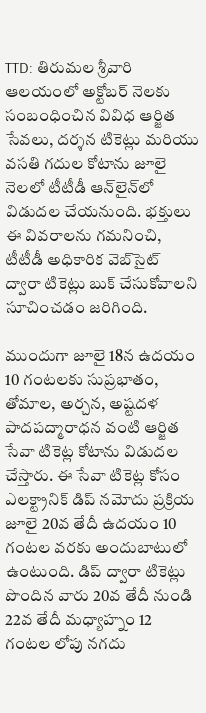TTD: తిరుమల శ్రీవారి ఆలయంలో అక్టోబర్ నెలకు సంబంధించిన వివిధ ఆర్జిత సేవలు, దర్శన టికెట్లు మరియు వసతి గదుల కోటాను జూలై నెలలో టీటీడీ ఆన్‌లైన్‌లో విడుదల చేయనుంది. భక్తులు ఈ వివరాలను గమనించి, టీటీడీ అధికారిక వెబ్‌సైట్ ద్వారా టికెట్లు బుక్ చేసుకోవాలని సూచించడం జరిగింది.

ముందుగా జూలై 18న ఉదయం 10 గంటలకు సుప్రభాతం, తోమాల, అర్చన, అష్టదళ పాదపద్మారాధన వంటి ఆర్జిత సేవా టికెట్ల కోటాను విడుదల చేస్తారు. ఈ సేవా టికెట్ల కోసం ఎలక్ట్రానిక్ డిప్ నమోదు ప్రక్రియ జూలై 20వ తేదీ ఉదయం 10 గంటల వరకు అందుబాటులో ఉంటుంది. డిప్ ద్వారా టికెట్లు పొందిన వారు 20వ తేదీ నుండి 22వ తేదీ మధ్యాహ్నం 12 గంటల లోపు నగదు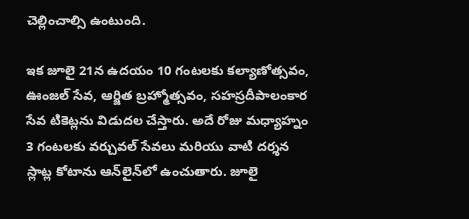చెల్లించాల్సి ఉంటుంది.

ఇక జూలై 21న ఉదయం 10 గంటలకు కల్యాణోత్సవం, ఊంజల్ సేవ, ఆర్జిత బ్రహ్మోత్సవం, సహస్రదీపాలంకార సేవ టికెట్లను విడుదల చేస్తారు. అదే రోజు మధ్యాహ్నం 3 గంటలకు వర్చువల్ సేవలు మరియు వాటి దర్శన స్లాట్ల కోటాను ఆన్‌లైన్‌లో ఉంచుతారు. జూలై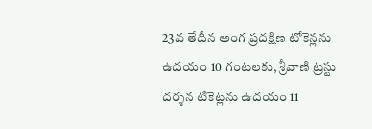23వ తేదీన అంగ ప్రదక్షిణ టోకెన్లను ఉదయం 10 గంటలకు, శ్రీవాణి ట్రస్టు దర్శన టికెట్లను ఉదయం 11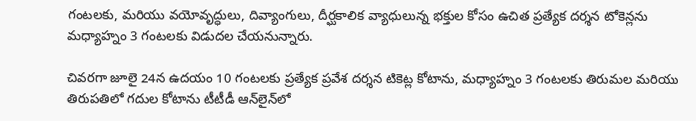గంటలకు, మరియు వయోవృద్ధులు, దివ్యాంగులు, దీర్ఘకాలిక వ్యాధులున్న భక్తుల కోసం ఉచిత ప్రత్యేక దర్శన టోకెన్లను మధ్యాహ్నం 3 గంటలకు విడుదల చేయనున్నారు.

చివరగా జూలై 24న ఉదయం 10 గంటలకు ప్రత్యేక ప్రవేశ దర్శన టికెట్ల కోటాను, మధ్యాహ్నం 3 గంటలకు తిరుమల మరియు తిరుపతిలో గదుల కోటాను టీటీడీ ఆన్‌లైన్‌లో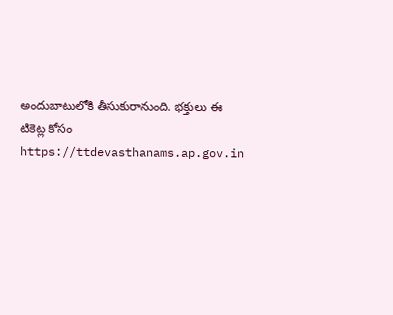అందుబాటులోకి తీసుకురానుంది. భక్తులు ఈ టికెట్ల కోసం https://ttdevasthanams.ap.gov.in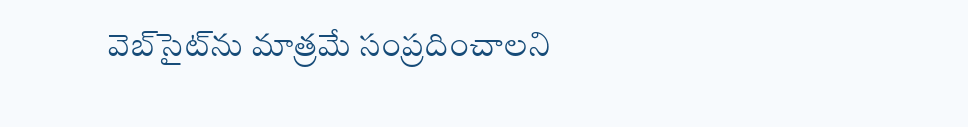వెబ్‌సైట్‌ను మాత్రమే సంప్రదించాలని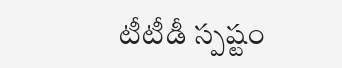టీటీడీ స్పష్టం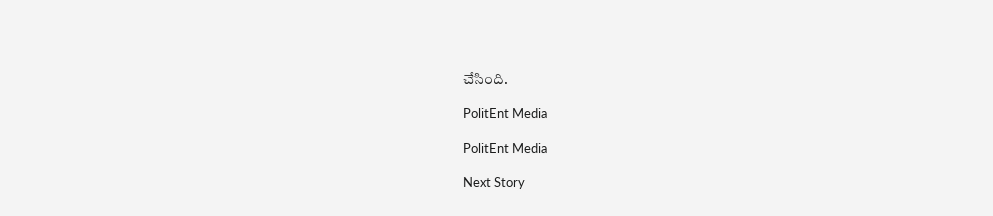చేసింది.

PolitEnt Media

PolitEnt Media

Next Story